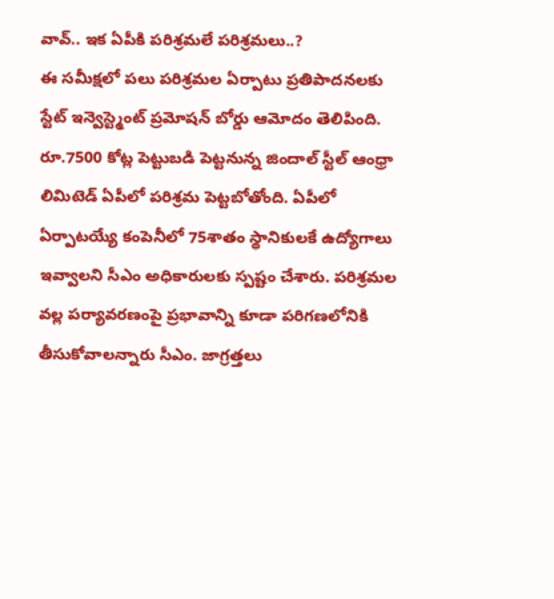వావ్.. ఇక ఏపీకి పరిశ్రమలే పరిశ్రమలు..?
ఈ సమీక్షలో పలు పరిశ్రమల ఏర్పాటు ప్రతిపాదనలకు స్టేట్ ఇన్వెస్ట్మెంట్ ప్రమోషన్ బోర్డు ఆమోదం తెలిపింది. రూ.7500 కోట్ల పెట్టుబడి పెట్టనున్న జిందాల్ స్టీల్ ఆంధ్రా లిమిటెడ్ ఏపీలో పరిశ్రమ పెట్టబోతోంది. ఏపీలో ఏర్పాటయ్యే కంపెనీలో 75శాతం స్థానికులకే ఉద్యోగాలు ఇవ్వాలని సీఎం అధికారులకు స్పష్టం చేశారు. పరిశ్రమల వల్ల పర్యావరణంపై ప్రభావాన్ని కూడా పరిగణలోనికి తీసుకోవాలన్నారు సీఎం. జాగ్రత్తలు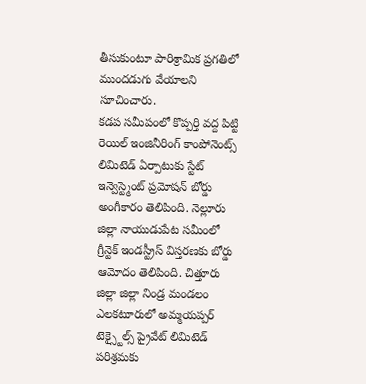తీసుకుంటూ పారిశ్రామిక ప్రగతిలో ముందడుగు వేయాలని సూచించారు.
కడప సమీపంలో కొప్పర్తి వద్ద పిట్టి రెయిల్ ఇంజినీరింగ్ కాంపోనెంట్స్ లిమిటెడ్ ఏర్పాటుకు స్టేట్ ఇన్వెస్ట్మెంట్ ప్రమోషన్ బోర్డు అంగీకారం తెలిపింది. నెల్లూరు జిల్లా నాయుడుపేట సమీంలో గ్రీన్టెక్ ఇండస్ట్రీస్ విస్తరణకు బోర్డు ఆమోదం తెలిపింది. చిత్తూరు జిల్లా జిల్లా నిండ్ర మండలం ఎలకటూరులో అమ్మయప్పర్ టెక్స్టైల్స్ ప్రైవేట్ లిమిటెడ్ పరిశ్రమకు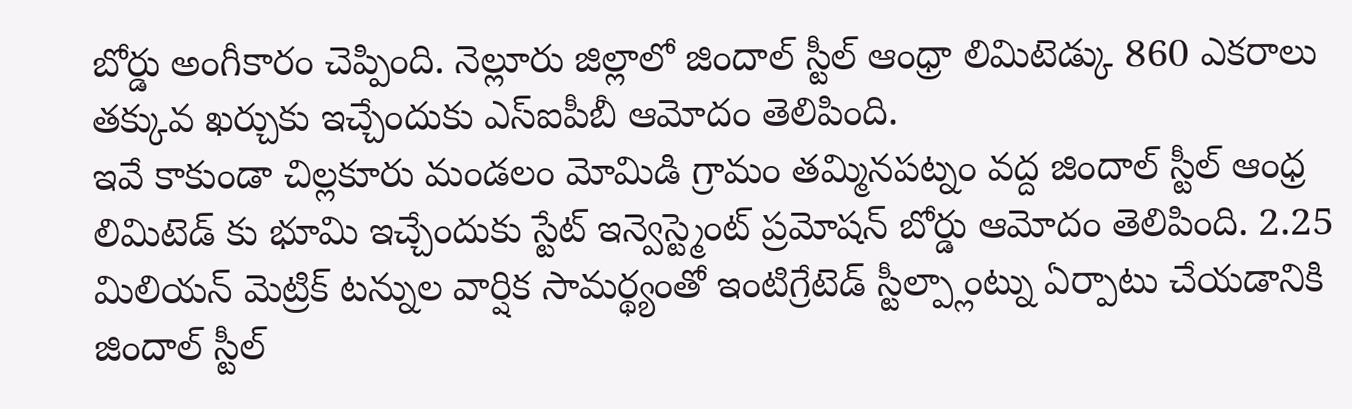బోర్డు అంగీకారం చెప్పింది. నెల్లూరు జిల్లాలో జిందాల్ స్టీల్ ఆంధ్రా లిమిటెడ్కు 860 ఎకరాలు తక్కువ ఖర్చుకు ఇచ్చేందుకు ఎస్ఐపీబీ ఆమోదం తెలిపింది.
ఇవే కాకుండా చిల్లకూరు మండలం మోమిడి గ్రామం తమ్మినపట్నం వద్ద జిందాల్ స్టీల్ ఆంధ్ర లిమిటెడ్ కు భూమి ఇచ్చేందుకు స్టేట్ ఇన్వెస్ట్మెంట్ ప్రమోషన్ బోర్డు ఆమోదం తెలిపింది. 2.25 మిలియన్ మెట్రిక్ టన్నుల వార్షిక సామర్థ్యంతో ఇంటిగ్రేటెడ్ స్టీల్ప్లాంట్ను ఏర్పాటు చేయడానికి జిందాల్ స్టీల్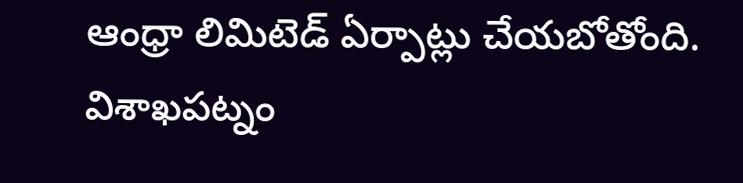ఆంధ్రా లిమిటెడ్ ఏర్పాట్లు చేయబోతోంది. విశాఖపట్నం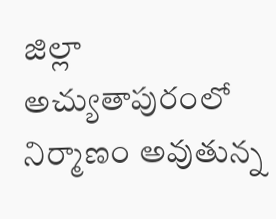జిల్లా అచ్యుతాపురంలో నిర్మాణం అవుతున్న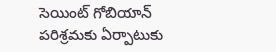సెయింట్ గోబియాన్ పరిశ్రమకు ఏర్పాటుకు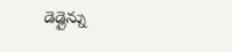డెడ్లైన్ను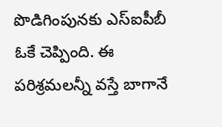పొడిగింపునకు ఎస్ఐపీబీ ఓకే చెప్పింది. ఈ పరిశ్రమలన్నీ వస్తే బాగానే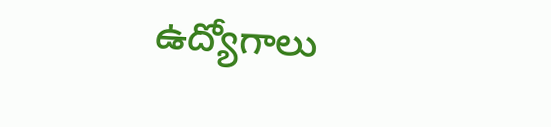ఉద్యోగాలు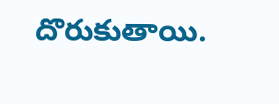దొరుకుతాయి.